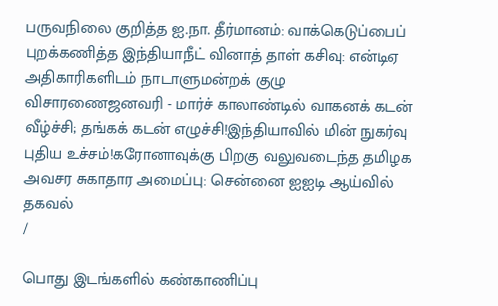பருவநிலை குறித்த ஐ.நா. தீர்மானம்: வாக்கெடுப்பைப் புறக்கணித்த இந்தியாநீட் வினாத் தாள் கசிவு: என்டிஏ அதிகாரிகளிடம் நாடாளுமன்றக் குழு விசாரணைஜனவரி - மார்ச் காலாண்டில் வாகனக் கடன் வீழ்ச்சி; தங்கக் கடன் எழுச்சி!இந்தியாவில் மின் நுகர்வு புதிய உச்சம்!கரோனாவுக்கு பிறகு வலுவடைந்த தமிழக அவசர சுகாதார அமைப்பு: சென்னை ஐஐடி ஆய்வில் தகவல்
/

பொது இடங்களில் கண்காணிப்பு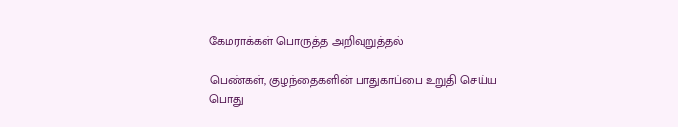கேமராக்கள் பொருத்த அறிவுறுத்தல்

பெண்கள், குழந்தைகளின் பாதுகாப்பை உறுதி செய்ய பொது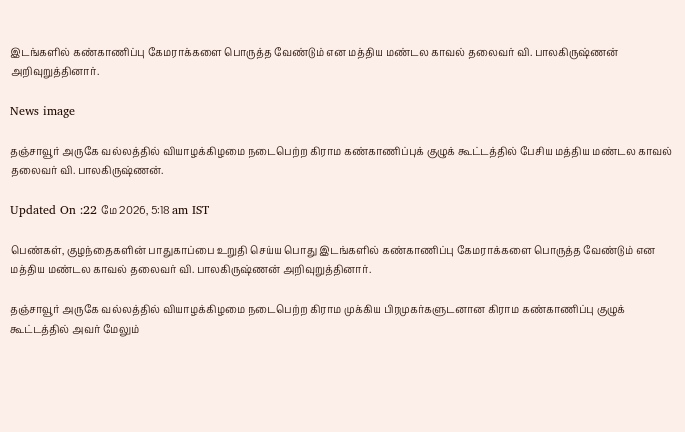இடங்களில் கண்காணிப்பு கேமராக்களை பொருத்த வேண்டும் என மத்திய மண்டல காவல் தலைவர் வி. பாலகிருஷ்ணன் அறிவுறுத்தினார்.

News image

தஞ்சாவூர் அருகே வல்லத்தில் வியாழக்கிழமை நடைபெற்ற கிராம கண்காணிப்புக் குழுக் கூட்டத்தில் பேசிய மத்திய மண்டல காவல் தலைவர் வி. பாலகிருஷ்ணன்.

Updated On :22 மே 2026, 5:18 am IST

பெண்கள், குழந்தைகளின் பாதுகாப்பை உறுதி செய்ய பொது இடங்களில் கண்காணிப்பு கேமராக்களை பொருத்த வேண்டும் என மத்திய மண்டல காவல் தலைவர் வி. பாலகிருஷ்ணன் அறிவுறுத்தினார்.

தஞ்சாவூர் அருகே வல்லத்தில் வியாழக்கிழமை நடைபெற்ற கிராம முக்கிய பிரமுகர்களுடனான கிராம கண்காணிப்பு குழுக் கூட்டத்தில் அவர் மேலும்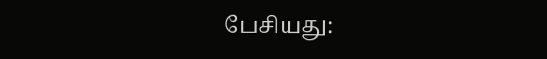பேசியது: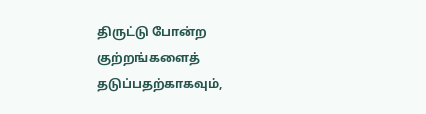திருட்டு போன்ற குற்றங்களைத் தடுப்பதற்காகவும்,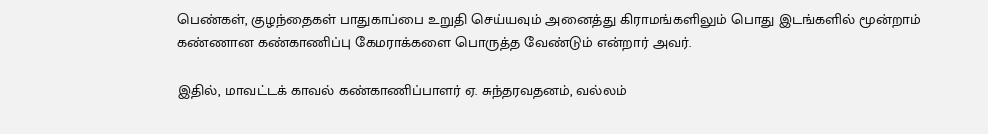பெண்கள், குழந்தைகள் பாதுகாப்பை உறுதி செய்யவும் அனைத்து கிராமங்களிலும் பொது இடங்களில் மூன்றாம் கண்ணான கண்காணிப்பு கேமராக்களை பொருத்த வேண்டும் என்றார் அவர்.

இதில், மாவட்டக் காவல் கண்காணிப்பாளர் ஏ. சுந்தரவதனம், வல்லம்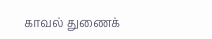காவல் துணைக்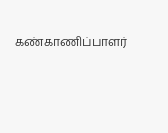கண்காணிப்பாளர்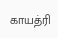காயத்ரி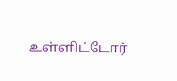உள்ளிட்டோர்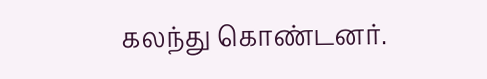கலந்து கொண்டனர்.